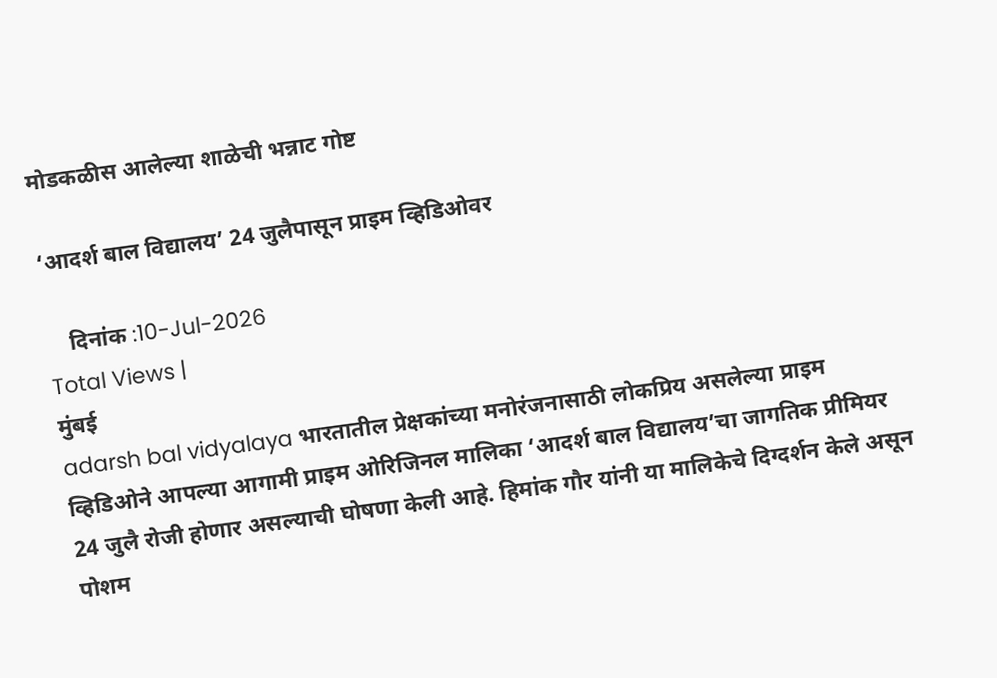मोडकळीस आलेल्या शाळेची भन्नाट गोष्ट

‘आदर्श बाल विद्यालय’ 24 जुलैपासून प्राइम व्हिडिओवर

    दिनांक :10-Jul-2026
Total Views |
मुंबई
adarsh bal vidyalaya भारतातील प्रेक्षकांच्या मनोरंजनासाठी लोकप्रिय असलेल्या प्राइम व्हिडिओने आपल्या आगामी प्राइम ओरिजिनल मालिका ‘आदर्श बाल विद्यालय’चा जागतिक प्रीमियर 24 जुलै रोजी होणार असल्याची घोषणा केली आहे. हिमांक गौर यांनी या मालिकेचे दिग्दर्शन केले असून पोशम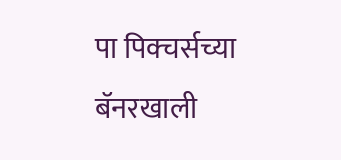पा पिक्चर्सच्या बॅनरखाली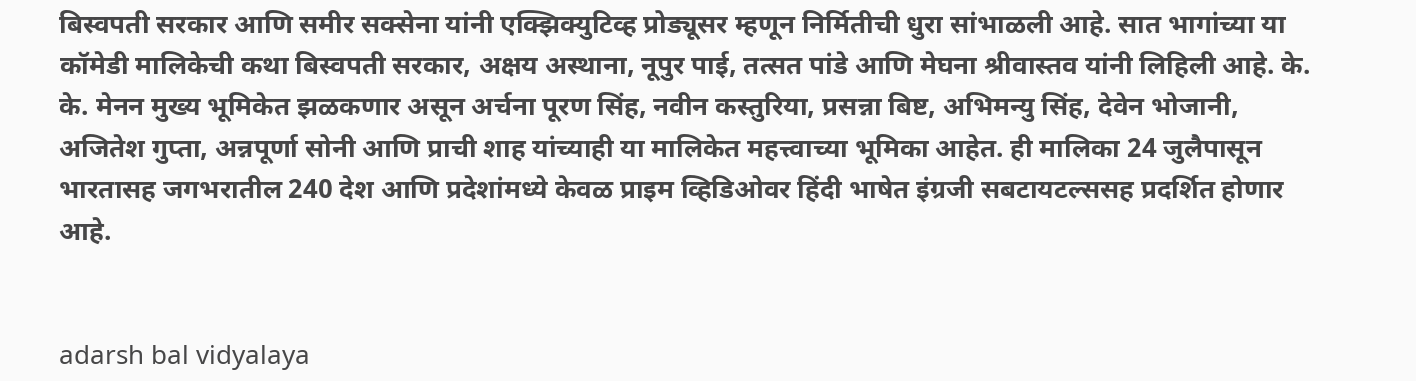बिस्वपती सरकार आणि समीर सक्सेना यांनी एक्झिक्युटिव्ह प्रोड्यूसर म्हणून निर्मितीची धुरा सांभाळली आहे. सात भागांच्या या कॉमेडी मालिकेची कथा बिस्वपती सरकार, अक्षय अस्थाना, नूपुर पाई, तत्सत पांडे आणि मेघना श्रीवास्तव यांनी लिहिली आहे. के. के. मेनन मुख्य भूमिकेत झळकणार असून अर्चना पूरण सिंह, नवीन कस्तुरिया, प्रसन्ना बिष्ट, अभिमन्यु सिंह, देवेन भोजानी, अजितेश गुप्ता, अन्नपूर्णा सोनी आणि प्राची शाह यांच्याही या मालिकेत महत्त्वाच्या भूमिका आहेत. ही मालिका 24 जुलैपासून भारतासह जगभरातील 240 देश आणि प्रदेशांमध्ये केवळ प्राइम व्हिडिओवर हिंदी भाषेत इंग्रजी सबटायटल्ससह प्रदर्शित होणार आहे.


adarsh bal vidyalaya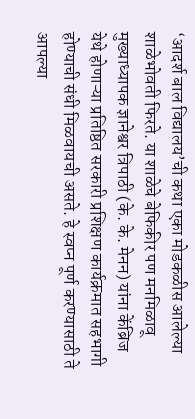‘आदर्श बाल विद्यालय’ची कथा एका मोडकळीस आलेल्या शाळेभोवती फिरते. या शाळेचे बेफिकीर पण मनमिळावू मुख्याध्यापक ज्ञानेश्वर त्रिपाठी (के. के. मेनन) यांना केंब्रिज येथे होणाऱ्या प्रतिष्ठित सरकारी प्रशिक्षण कार्यक्रमात सहभागी होण्याची संधी मिळवायची असते. हे स्वप्न पूर्ण करण्यासाठी ते आपल्या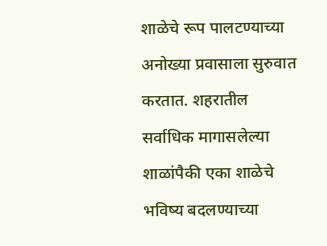शाळेचे रूप पालटण्याच्या अनोख्या प्रवासाला सुरुवात करतात. शहरातील सर्वाधिक मागासलेल्या शाळांपैकी एका शाळेचे भविष्य बदलण्याच्या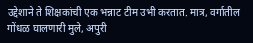उद्देशाने ते शिक्षकांची एक भन्नाट टीम उभी करतात. मात्र, वर्गातील गोंधळ घालणारी मुले, अपुरी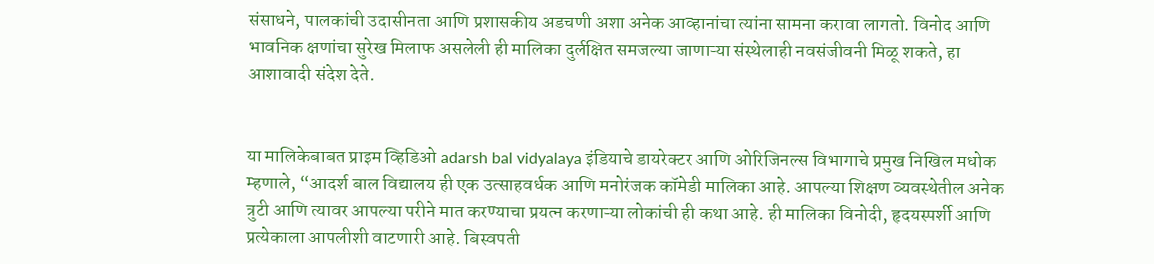संसाधने, पालकांची उदासीनता आणि प्रशासकीय अडचणी अशा अनेक आव्हानांचा त्यांना सामना करावा लागतो. विनोद आणि भावनिक क्षणांचा सुरेख मिलाफ असलेली ही मालिका दुर्लक्षित समजल्या जाणाऱ्या संस्थेलाही नवसंजीवनी मिळू शकते, हा आशावादी संदेश देते.


या मालिकेबाबत प्राइम व्हिडिओ adarsh bal vidyalaya इंडियाचे डायरेक्टर आणि ओरिजिनल्स विभागाचे प्रमुख निखिल मधोक म्हणाले, “आदर्श बाल विद्यालय ही एक उत्साहवर्धक आणि मनोरंजक कॉमेडी मालिका आहे. आपल्या शिक्षण व्यवस्थेतील अनेक त्रुटी आणि त्यावर आपल्या परीने मात करण्याचा प्रयत्न करणाऱ्या लोकांची ही कथा आहे. ही मालिका विनोदी, हृदयस्पर्शी आणि प्रत्येकाला आपलीशी वाटणारी आहे. बिस्वपती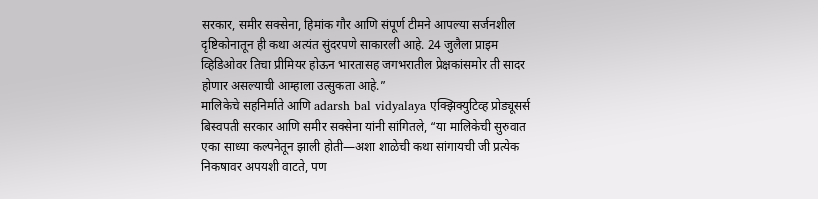सरकार, समीर सक्सेना, हिमांक गौर आणि संपूर्ण टीमने आपल्या सर्जनशील दृष्टिकोनातून ही कथा अत्यंत सुंदरपणे साकारली आहे. 24 जुलैला प्राइम व्हिडिओवर तिचा प्रीमियर होऊन भारतासह जगभरातील प्रेक्षकांसमोर ती सादर होणार असल्याची आम्हाला उत्सुकता आहे.”
मालिकेचे सहनिर्माते आणि adarsh bal vidyalaya एक्झिक्युटिव्ह प्रोड्यूसर्स बिस्वपती सरकार आणि समीर सक्सेना यांनी सांगितले, “या मालिकेची सुरुवात एका साध्या कल्पनेतून झाली होती—अशा शाळेची कथा सांगायची जी प्रत्येक निकषावर अपयशी वाटते, पण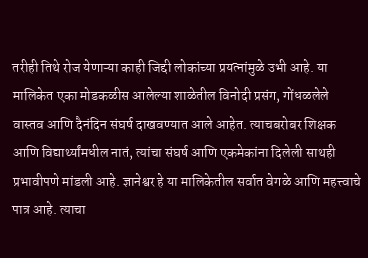तरीही तिथे रोज येणाऱ्या काही जिद्दी लोकांच्या प्रयत्नांमुळे उभी आहे. या मालिकेत एका मोडकळीस आलेल्या शाळेतील विनोदी प्रसंग, गोंधळलेले वास्तव आणि दैनंदिन संघर्ष दाखवण्यात आले आहेत. त्याचबरोबर शिक्षक आणि विद्यार्थ्यांमधील नातं, त्यांचा संघर्ष आणि एकमेकांना दिलेली साथही प्रभावीपणे मांडली आहे. ज्ञानेश्वर हे या मालिकेतील सर्वात वेगळे आणि महत्त्वाचे पात्र आहे. त्याचा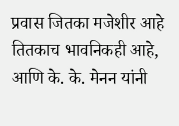प्रवास जितका मजेशीर आहे तितकाच भावनिकही आहे, आणि के. के. मेनन यांनी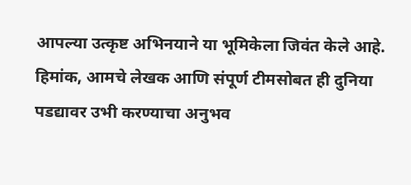आपल्या उत्कृष्ट अभिनयाने या भूमिकेला जिवंत केले आहे. हिमांक, आमचे लेखक आणि संपूर्ण टीमसोबत ही दुनिया पडद्यावर उभी करण्याचा अनुभव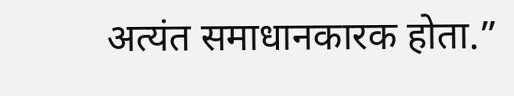अत्यंत समाधानकारक होता.”